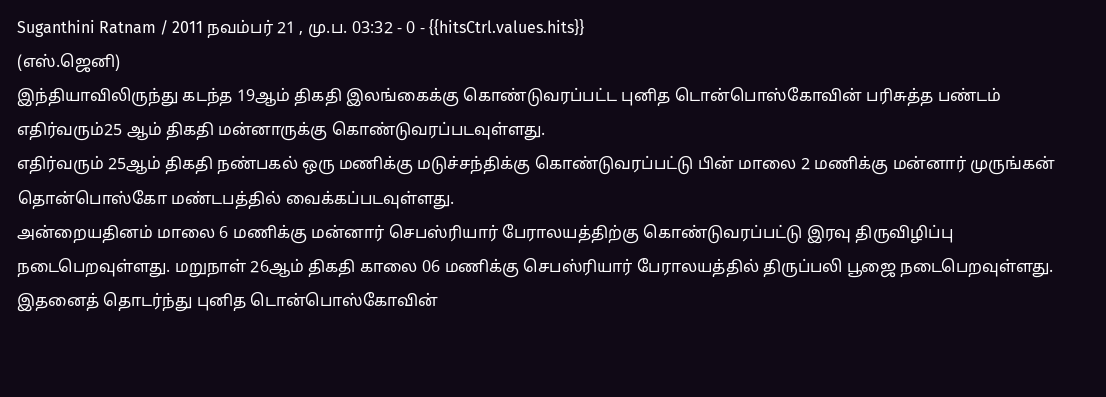Suganthini Ratnam / 2011 நவம்பர் 21 , மு.ப. 03:32 - 0 - {{hitsCtrl.values.hits}}
(எஸ்.ஜெனி)
இந்தியாவிலிருந்து கடந்த 19ஆம் திகதி இலங்கைக்கு கொண்டுவரப்பட்ட புனித டொன்பொஸ்கோவின் பரிசுத்த பண்டம் எதிர்வரும்25 ஆம் திகதி மன்னாருக்கு கொண்டுவரப்படவுள்ளது.
எதிர்வரும் 25ஆம் திகதி நண்பகல் ஒரு மணிக்கு மடுச்சந்திக்கு கொண்டுவரப்பட்டு பின் மாலை 2 மணிக்கு மன்னார் முருங்கன் தொன்பொஸ்கோ மண்டபத்தில் வைக்கப்படவுள்ளது.
அன்றையதினம் மாலை 6 மணிக்கு மன்னார் செபஸ்ரியார் பேராலயத்திற்கு கொண்டுவரப்பட்டு இரவு திருவிழிப்பு
நடைபெறவுள்ளது. மறுநாள் 26ஆம் திகதி காலை 06 மணிக்கு செபஸ்ரியார் பேராலயத்தில் திருப்பலி பூஜை நடைபெறவுள்ளது.
இதனைத் தொடர்ந்து புனித டொன்பொஸ்கோவின்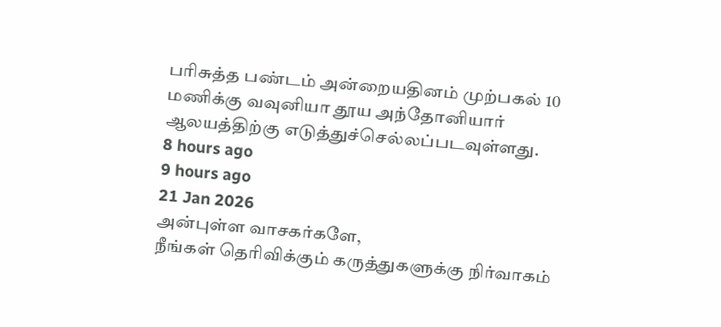பரிசுத்த பண்டம் அன்றையதினம் முற்பகல் 10 மணிக்கு வவுனியா தூய அந்தோனியார் ஆலயத்திற்கு எடுத்துச்செல்லப்படவுள்ளது.
8 hours ago
9 hours ago
21 Jan 2026
அன்புள்ள வாசகர்களே,
நீங்கள் தெரிவிக்கும் கருத்துகளுக்கு நிர்வாகம்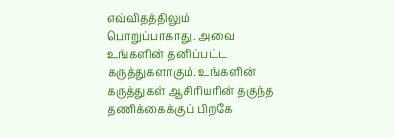எவ்விதத்திலும் பொறுப்பாகாது. அவை உங்களின் தனிப்பட்ட கருத்துகளாகும். உங்களின் கருத்துகள் ஆசிரியரின் தகுந்த தணிக்கைக்குப் பிறகே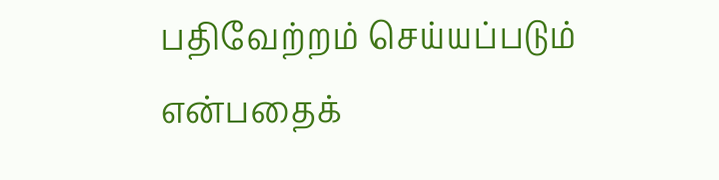பதிவேற்றம் செய்யப்படும் என்பதைக்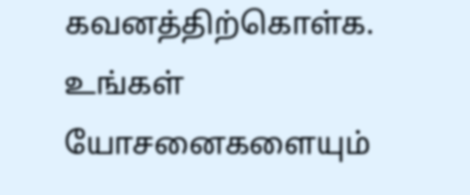கவனத்திற்கொள்க. உங்கள் யோசனைகளையும்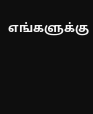எங்களுக்கு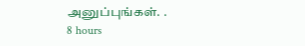அனுப்புங்கள். .
8 hours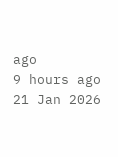ago
9 hours ago
21 Jan 2026